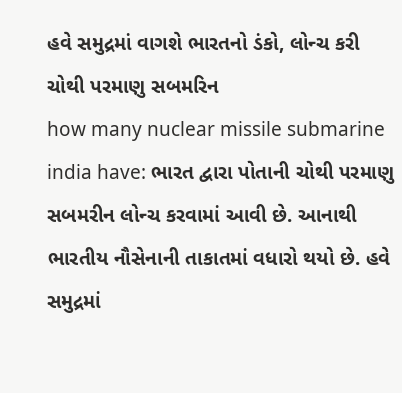હવે સમુદ્રમાં વાગશે ભારતનો ડંકો, લોન્ચ કરી ચોથી પરમાણુ સબમરિન
how many nuclear missile submarine india have: ભારત દ્વારા પોતાની ચોથી પરમાણુ સબમરીન લોન્ચ કરવામાં આવી છે. આનાથી ભારતીય નૌસેનાની તાકાતમાં વધારો થયો છે. હવે સમુદ્રમાં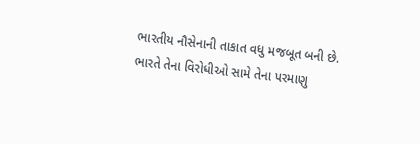ભારતીય નૌસેનાની તાકાત વધુ મજબૂત બની છે.
ભારતે તેના વિરોધીઓ સામે તેના પરમાણુ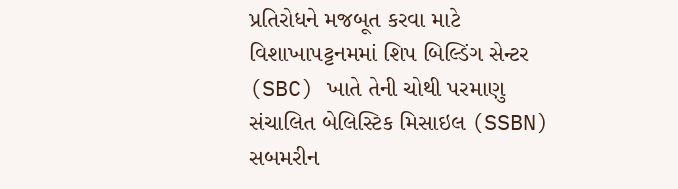પ્રતિરોધને મજબૂત કરવા માટે વિશાખાપટ્ટનમમાં શિપ બિલ્ડિંગ સેન્ટર (SBC) ખાતે તેની ચોથી પરમાણુ સંચાલિત બેલિસ્ટિક મિસાઇલ (SSBN) સબમરીન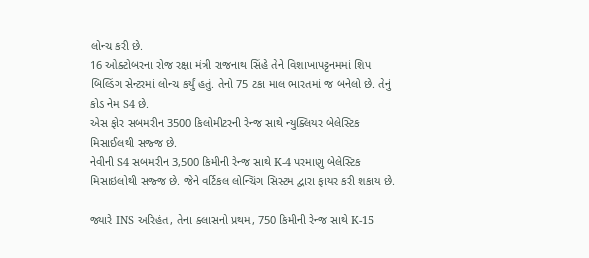લોન્ચ કરી છે.
16 ઓક્ટોબરના રોજ રક્ષા મંત્રી રાજનાથ સિંહે તેને વિશાખાપટ્ટનમમાં શિપ બિલ્ડિંગ સેન્ટરમાં લોન્ચ કર્યું હતું. તેનો 75 ટકા માલ ભારતમાં જ બનેલો છે. તેનું કોડ નેમ S4 છે.
એસ ફોર સબમરીન 3500 કિલોમીટરની રેન્જ સાથે ન્યુક્લિયર બેલેસ્ટિક મિસાઈલથી સજ્જ છે.
નેવીની S4 સબમરીન 3,500 કિમીની રેન્જ સાથે K-4 પરમાણુ બેલેસ્ટિક મિસાઇલોથી સજ્જ છે. જેને વર્ટિકલ લોન્ચિંગ સિસ્ટમ દ્વારા ફાયર કરી શકાય છે.

જ્યારે INS અરિહંત, તેના ક્લાસનો પ્રથમ, 750 કિમીની રેન્જ સાથે K-15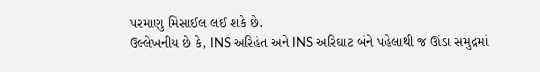પરમાણુ મિસાઈલ લઈ શકે છે.
ઉલ્લેખનીય છે કે, INS અરિહંત અને INS અરિઘાટ બંને પહેલાથી જ ઊંડા સમુદ્રમાં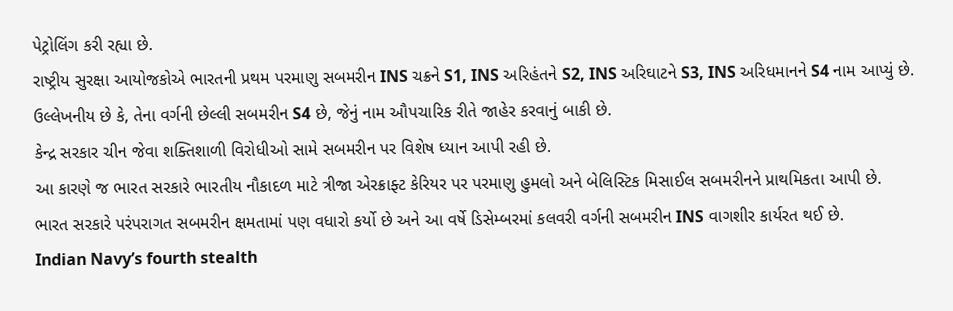પેટ્રોલિંગ કરી રહ્યા છે.
રાષ્ટ્રીય સુરક્ષા આયોજકોએ ભારતની પ્રથમ પરમાણુ સબમરીન INS ચક્રને S1, INS અરિહંતને S2, INS અરિઘાટને S3, INS અરિધમાનને S4 નામ આપ્યું છે.
ઉલ્લેખનીય છે કે, તેના વર્ગની છેલ્લી સબમરીન S4 છે, જેનું નામ ઔપચારિક રીતે જાહેર કરવાનું બાકી છે.
કેન્દ્ર સરકાર ચીન જેવા શક્તિશાળી વિરોધીઓ સામે સબમરીન પર વિશેષ ધ્યાન આપી રહી છે.
આ કારણે જ ભારત સરકારે ભારતીય નૌકાદળ માટે ત્રીજા એરક્રાફ્ટ કેરિયર પર પરમાણુ હુમલો અને બેલિસ્ટિક મિસાઈલ સબમરીનને પ્રાથમિકતા આપી છે.
ભારત સરકારે પરંપરાગત સબમરીન ક્ષમતામાં પણ વધારો કર્યો છે અને આ વર્ષે ડિસેમ્બરમાં કલવરી વર્ગની સબમરીન INS વાગશીર કાર્યરત થઈ છે.
Indian Navy’s fourth stealth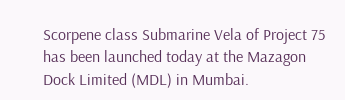Scorpene class Submarine Vela of Project 75 has been launched today at the Mazagon Dock Limited (MDL) in Mumbai.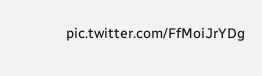pic.twitter.com/FfMoiJrYDg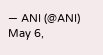— ANI (@ANI) May 6,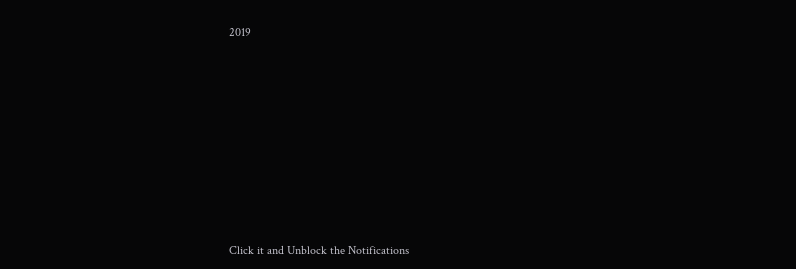2019












Click it and Unblock the Notifications